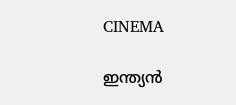CINEMA

ഇന്ത്യൻ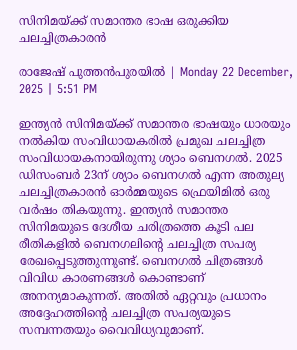സിനിമയ്ക്ക് സമാന്തര ഭാഷ ഒരുക്കിയ ചലച്ചിത്രകാരൻ

രാജേഷ് പുത്തൻപുരയിൽ | Monday 22 December, 2025 | 5:51 PM

ഇന്ത്യൻ സിനിമയ്ക്ക് സമാന്തര ഭാഷയും ധാരയും നൽകിയ സംവിധായകരിൽ പ്രമുഖ ചലച്ചിത്ര സംവിധായകനായിരുന്നു ശ്യാം ബെനഗൽ. 2025 ഡിസംബർ 23ന് ശ്യാം ബെനഗൽ എന്ന അതുല്യ ചലച്ചിത്രകാരൻ ഓർമ്മയുടെ ഫ്രെയിമിൽ ഒരു വർഷം തികയുന്നു. ഇന്ത്യൻ സമാന്തര സിനിമയുടെ ദേശീയ ചരിത്രത്തെ കൂടി പല രീതികളിൽ ബെനഗലിന്റെ ചലച്ചിത്ര സപര്യ രേഖപ്പെടുത്തുന്നുണ്ട്. ബെനഗൽ ചിത്രങ്ങൾ വിവിധ കാരണങ്ങൾ കൊണ്ടാണ് അനന്യമാകുന്നത്. അതിൽ ഏറ്റവും പ്രധാനം അദ്ദേഹത്തിന്റെ ചലച്ചിത്ര സപര്യയുടെ സമ്പന്നതയും വൈവിധ്യവുമാണ്.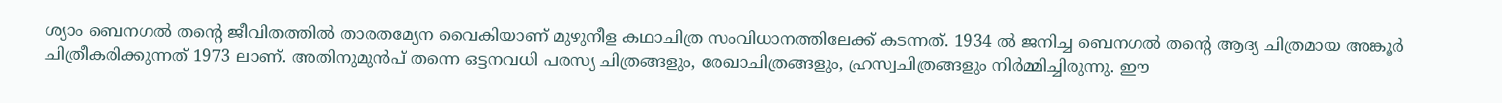ശ്യാം ബെനഗൽ തന്റെ ജീവിതത്തിൽ താരതമ്യേന വൈകിയാണ് മുഴുനീള കഥാചിത്ര സംവിധാനത്തിലേക്ക് കടന്നത്. 1934 ൽ ജനിച്ച ബെനഗൽ തന്റെ ആദ്യ ചിത്രമായ അങ്കൂർ ചിത്രീകരിക്കുന്നത് 1973 ലാണ്. അതിനുമുൻപ് തന്നെ ഒട്ടനവധി പരസ്യ ചിത്രങ്ങളും, രേഖാചിത്രങ്ങളും, ഹ്രസ്വചിത്രങ്ങളും നിർമ്മിച്ചിരുന്നു. ഈ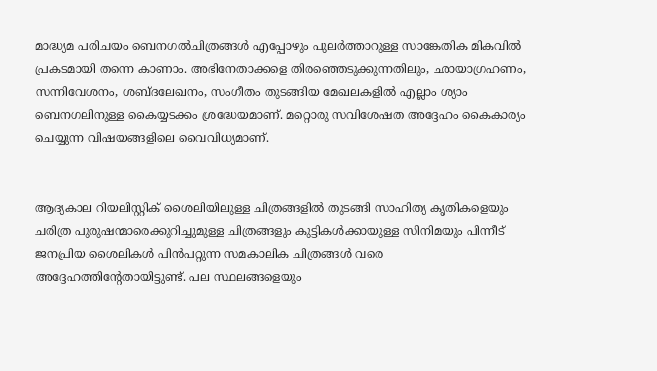മാദ്ധ്യമ പരിചയം ബെനഗൽചിത്രങ്ങൾ എപ്പോഴും പുലർത്താറുള്ള സാങ്കേതിക മികവിൽ പ്രകടമായി തന്നെ കാണാം. അഭിനേതാക്കളെ തിരഞ്ഞെടുക്കുന്നതിലും, ഛായാഗ്രഹണം, സന്നിവേശനം, ശബ്ദലേഖനം, സംഗീതം തുടങ്ങിയ മേഖലകളിൽ എല്ലാം ശ്യാം ബെനഗലിനുള്ള കൈയ്യടക്കം ശ്രദ്ധേയമാണ്. മറ്റൊരു സവിശേഷത അദ്ദേഹം കൈകാര്യം ചെയ്യുന്ന വിഷയങ്ങളിലെ വൈവിധ്യമാണ്.


ആദ്യകാല റിയലിസ്റ്റിക് ശൈലിയിലുള്ള ചിത്രങ്ങളിൽ തുടങ്ങി സാഹിത്യ കൃതികളെയും ചരിത്ര പുരുഷന്മാരെക്കുറിച്ചുമുള്ള ചിത്രങ്ങളും കുട്ടികൾക്കായുള്ള സിനിമയും പിന്നീട് ജനപ്രിയ ശൈലികൾ പിൻപറ്റുന്ന സമകാലിക ചിത്രങ്ങൾ വരെ അദ്ദേഹത്തിന്റേതായിട്ടുണ്ട്. പല സ്ഥലങ്ങളെയും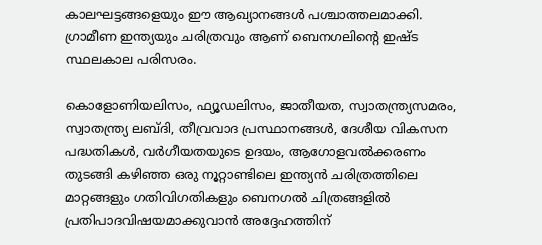കാലഘട്ടങ്ങളെയും ഈ ആഖ്യാനങ്ങൾ പശ്ചാത്തലമാക്കി. ഗ്രാമീണ ഇന്ത്യയും ചരിത്രവും ആണ് ബെനഗലിന്റെ ഇഷ്ട സ്ഥലകാല പരിസരം.

കൊളോണിയലിസം, ഫ്യൂഡലിസം, ജാതീയത, സ്വാതന്ത്ര്യസമരം, സ്വാതന്ത്ര്യ ലബ്ദി, തീവ്രവാദ പ്രസ്ഥാനങ്ങൾ, ദേശീയ വികസന പദ്ധതികൾ, വർഗീയതയുടെ ഉദയം, ആഗോളവൽക്കരണം തുടങ്ങി കഴിഞ്ഞ ഒരു നൂറ്റാണ്ടിലെ ഇന്ത്യൻ ചരിത്രത്തിലെ മാറ്റങ്ങളും ഗതിവിഗതികളും ബെനഗൽ ചിത്രങ്ങളിൽ പ്രതിപാദവിഷയമാക്കുവാൻ അദ്ദേഹത്തിന്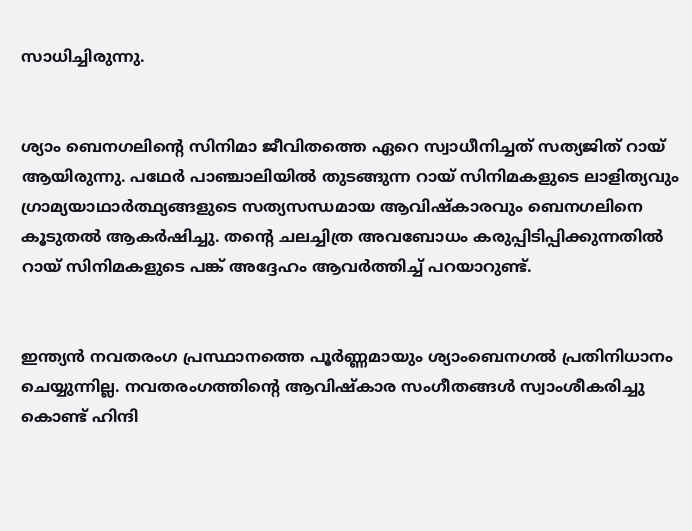സാധിച്ചിരുന്നു.


ശ്യാം ബെനഗലിന്റെ സിനിമാ ജീവിതത്തെ ഏറെ സ്വാധീനിച്ചത് സത്യജിത് റായ് ആയിരുന്നു. പഥേർ പാഞ്ചാലിയിൽ തുടങ്ങുന്ന റായ് സിനിമകളുടെ ലാളിത്യവും ഗ്രാമ്യയാഥാർത്ഥ്യങ്ങളുടെ സത്യസന്ധമായ ആവിഷ്‌കാരവും ബെനഗലിനെ കൂടുതൽ ആകർഷിച്ചു. തന്റെ ചലച്ചിത്ര അവബോധം കരുപ്പിടിപ്പിക്കുന്നതിൽ റായ് സിനിമകളുടെ പങ്ക് അദ്ദേഹം ആവർത്തിച്ച് പറയാറുണ്ട്.


ഇന്ത്യൻ നവതരംഗ പ്രസ്ഥാനത്തെ പൂർണ്ണമായും ശ്യാംബെനഗൽ പ്രതിനിധാനം ചെയ്യുന്നില്ല. നവതരംഗത്തിന്റെ ആവിഷ്‌കാര സംഗീതങ്ങൾ സ്വാംശീകരിച്ചു കൊണ്ട് ഹിന്ദി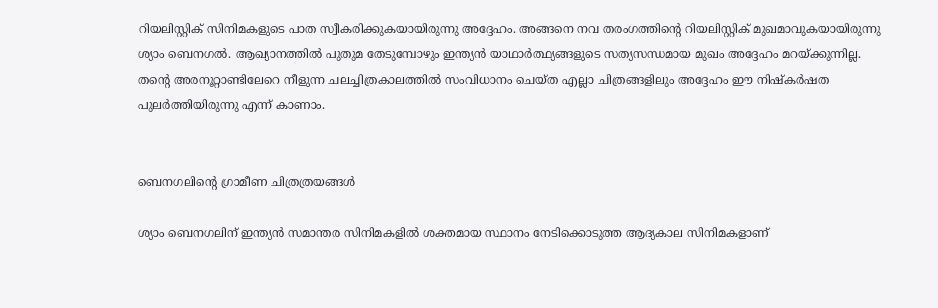റിയലിസ്റ്റിക് സിനിമകളുടെ പാത സ്വീകരിക്കുകയായിരുന്നു അദ്ദേഹം. അങ്ങനെ നവ തരംഗത്തിന്റെ റിയലിസ്റ്റിക് മുഖമാവുകയായിരുന്നു ശ്യാം ബെനഗൽ. ആഖ്യാനത്തിൽ പുതുമ തേടുമ്പോഴും ഇന്ത്യൻ യാഥാർത്ഥ്യങ്ങളുടെ സത്യസന്ധമായ മുഖം അദ്ദേഹം മറയ്ക്കുന്നില്ല. തന്റെ അരനൂറ്റാണ്ടിലേറെ നീളുന്ന ചലച്ചിത്രകാലത്തിൽ സംവിധാനം ചെയ്ത എല്ലാ ചിത്രങ്ങളിലും അദ്ദേഹം ഈ നിഷ്‌കർഷത പുലർത്തിയിരുന്നു എന്ന് കാണാം.


ബെനഗലിന്റെ ഗ്രാമീണ ചിത്രത്രയങ്ങൾ

ശ്യാം ബെനഗലിന് ഇന്ത്യൻ സമാന്തര സിനിമകളിൽ ശക്തമായ സ്ഥാനം നേടിക്കൊടുത്ത ആദ്യകാല സിനിമകളാണ്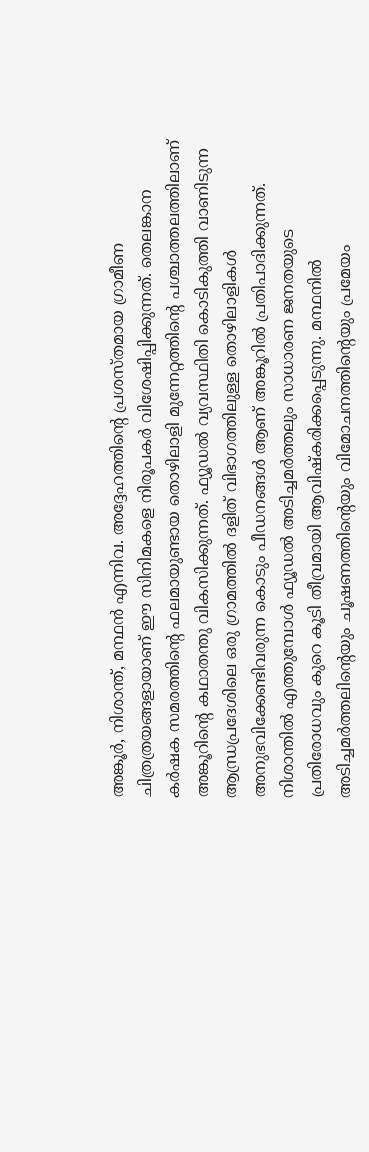അങ്കൂർ, നിശാന്ത്, മന്ഥൻ എന്നിവ. അദ്ദേഹത്തിന്റെ പ്രശസ്തമായ ഗ്രാമീണ ചിത്രത്രയങ്ങളായാണ് ഈ സിനിമകളെ നിരൂപകർ വിശേഷിപ്പിക്കുന്നത്. തെലങ്കാന കർഷക സമരത്തിന്റെ ഫലമായുണ്ടായ തൊഴിലാളി മുന്നേറ്റത്തിന്റെ പശ്ചാത്തലത്തിലാണ് അങ്കൂറിന്റെ കഥാതന്തു വികസിക്കുന്നത്. ഫ്യൂഡൽ വ്യവസ്ഥിതി കൊടികുത്തി വാണിടുന്ന ആന്ധ്രപ്രദേശിലെ ഒരു ഗ്രാമത്തിൽ ദളിത് വിഭാഗത്തിലുള്ള തൊഴിലാളികൾ അനുഭവിക്കേണ്ടിവരുന്ന കൊടും പീഡനങ്ങൾ ആണ് അങ്കൂറിൽ പ്രതിപാദിക്കുന്നത്. നിശാന്തിൽ എത്തുമ്പോൾ ഫ്യൂഡൽ അടിച്ചമർത്തലും സാധാരണ ജനതയുടെ പ്രതിരോധവും കുറെ കൂടി തീവ്രമായി ആവിഷ്‌കരിക്കപ്പെടുന്നു. മന്ഥനിൽ അടിച്ചമർത്തലിന്റെയും ചൂഷണത്തിന്റെയും വിമോചനത്തിന്റെയും പ്രമേയം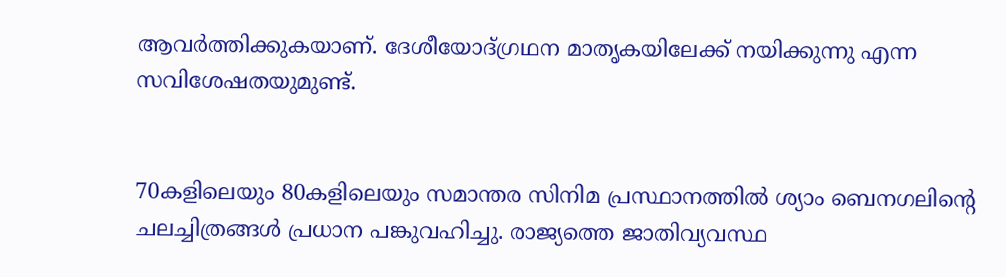ആവർത്തിക്കുകയാണ്. ദേശീയോദ്ഗ്രഥന മാതൃകയിലേക്ക് നയിക്കുന്നു എന്ന സവിശേഷതയുമുണ്ട്.


70കളിലെയും 80കളിലെയും സമാന്തര സിനിമ പ്രസ്ഥാനത്തിൽ ശ്യാം ബെനഗലിന്റെ ചലച്ചിത്രങ്ങൾ പ്രധാന പങ്കുവഹിച്ചു. രാജ്യത്തെ ജാതിവ്യവസ്ഥ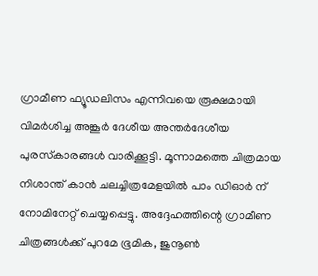ഗ്രാമീണ ഫ്യൂഡലിസം എന്നിവയെ രൂക്ഷമായി വിമർശിച്ച അങ്കൂർ ദേശീയ അന്തർദേശീയ പുരസ്‌കാരങ്ങൾ വാരിക്കൂട്ടി. മൂന്നാമത്തെ ചിത്രമായ നിശാന്ത് കാൻ ചലച്ചിത്രമേളയിൽ പാം ഡിഓർ ന് നോമിനേറ്റ് ചെയ്യപ്പെട്ടു. അദ്ദേഹത്തിന്റെ ഗ്രാമീണ ചിത്രങ്ങൾക്ക് പുറമേ ഭൂമിക, ജുനൂൺ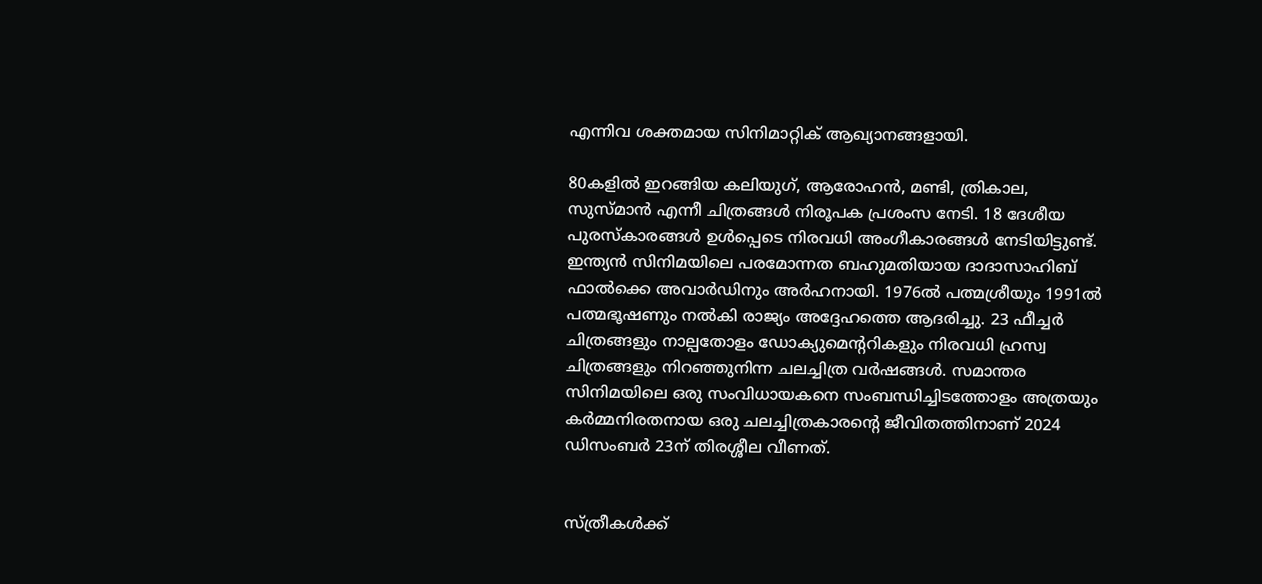എന്നിവ ശക്തമായ സിനിമാറ്റിക് ആഖ്യാനങ്ങളായി.

80കളിൽ ഇറങ്ങിയ കലിയുഗ്, ആരോഹൻ, മണ്ടി, ത്രികാല, സുസ്മാൻ എന്നീ ചിത്രങ്ങൾ നിരൂപക പ്രശംസ നേടി. 18 ദേശീയ പുരസ്‌കാരങ്ങൾ ഉൾപ്പെടെ നിരവധി അംഗീകാരങ്ങൾ നേടിയിട്ടുണ്ട്. ഇന്ത്യൻ സിനിമയിലെ പരമോന്നത ബഹുമതിയായ ദാദാസാഹിബ് ഫാൽക്കെ അവാർഡിനും അർഹനായി. 1976ൽ പത്മശ്രീയും 1991ൽ പത്മഭൂഷണും നൽകി രാജ്യം അദ്ദേഹത്തെ ആദരിച്ചു. 23 ഫീച്ചർ ചിത്രങ്ങളും നാല്പതോളം ഡോക്യുമെന്ററികളും നിരവധി ഹ്രസ്വ ചിത്രങ്ങളും നിറഞ്ഞുനിന്ന ചലച്ചിത്ര വർഷങ്ങൾ. സമാന്തര സിനിമയിലെ ഒരു സംവിധായകനെ സംബന്ധിച്ചിടത്തോളം അത്രയും കർമ്മനിരതനായ ഒരു ചലച്ചിത്രകാരന്റെ ജീവിതത്തിനാണ് 2024 ഡിസംബർ 23ന് തിരശ്ശീല വീണത്.


സ്ത്രീകൾക്ക്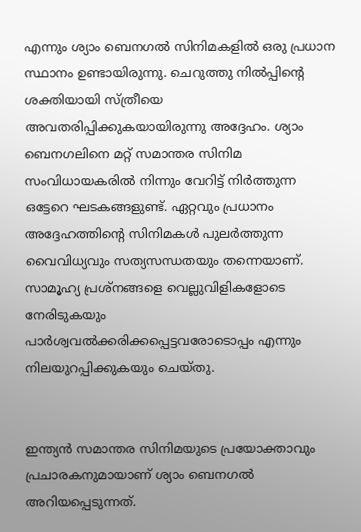എന്നും ശ്യാം ബെനഗൽ സിനിമകളിൽ ഒരു പ്രധാന സ്ഥാനം ഉണ്ടായിരുന്നു. ചെറുത്തു നിൽപ്പിന്റെ ശക്തിയായി സ്ത്രീയെ അവതരിപ്പിക്കുകയായിരുന്നു അദ്ദേഹം. ശ്യാം ബെനഗലിനെ മറ്റ് സമാന്തര സിനിമ സംവിധായകരിൽ നിന്നും വേറിട്ട് നിർത്തുന്ന ഒട്ടേറെ ഘടകങ്ങളുണ്ട്. ഏറ്റവും പ്രധാനം അദ്ദേഹത്തിന്റെ സിനിമകൾ പുലർത്തുന്ന വൈവിധ്യവും സത്യസന്ധതയും തന്നെയാണ്. സാമൂഹ്യ പ്രശ്‌നങ്ങളെ വെല്ലുവിളികളോടെ നേരിടുകയും പാർശ്വവൽക്കരിക്കപ്പെട്ടവരോടൊപ്പം എന്നും നിലയുറപ്പിക്കുകയും ചെയ്തു.


ഇന്ത്യൻ സമാന്തര സിനിമയുടെ പ്രയോക്താവും പ്രചാരകനുമായാണ് ശ്യാം ബെനഗൽ അറിയപ്പെടുന്നത്.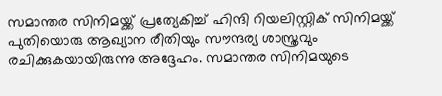സമാന്തര സിനിമയ്ക്ക് പ്രത്യേകിച്ച് ഹിന്ദി റിയലിസ്റ്റിക് സിനിമയ്ക്ക് പുതിയൊരു ആഖ്യാന രീതിയും സൗന്ദര്യ ശാസ്ത്രവും രചിക്കുകയായിരുന്നു അദ്ദേഹം. സമാന്തര സിനിമയുടെ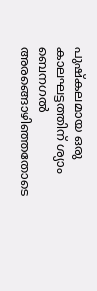പുഷ്‌കലമായ ഒരു കാലഘട്ടത്തിന് ശ്യാം ബെനഗൽ അരങ്ങൊഴിഞ്ഞതോടെ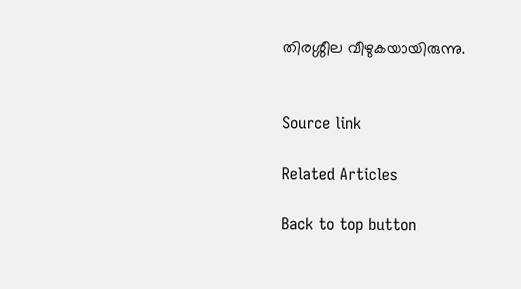തിരശ്ശീല വീഴുകയായിരുന്നു.


Source link

Related Articles

Back to top button